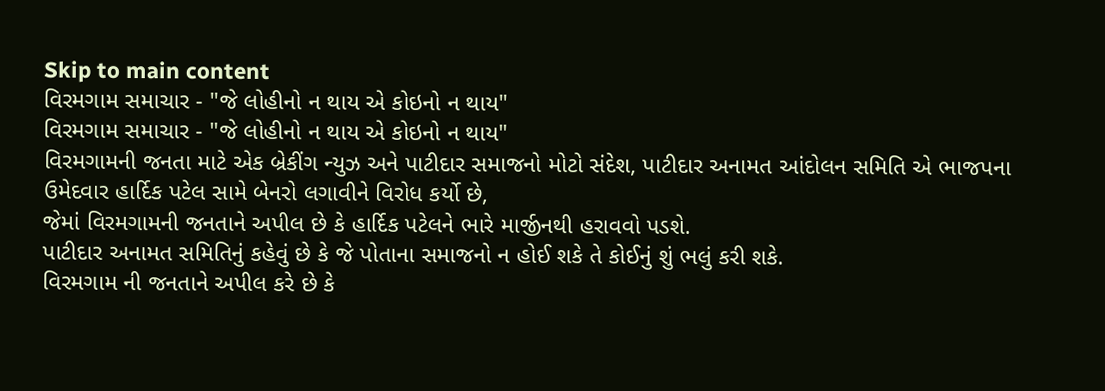Skip to main content
વિરમગામ સમાચાર - "જે લોહીનો ન થાય એ કોઇનો ન થાય"
વિરમગામ સમાચાર - "જે લોહીનો ન થાય એ કોઇનો ન થાય"
વિરમગામની જનતા માટે એક બ્રેકીંગ ન્યુઝ અને પાટીદાર સમાજનો મોટો સંદેશ, પાટીદાર અનામત આંદોલન સમિતિ એ ભાજપના ઉમેદવાર હાર્દિક પટેલ સામે બેનરો લગાવીને વિરોધ કર્યો છે,
જેમાં વિરમગામની જનતાને અપીલ છે કે હાર્દિક પટેલને ભારે માર્જીનથી હરાવવો પડશે.
પાટીદાર અનામત સમિતિનું કહેવું છે કે જે પોતાના સમાજનો ન હોઈ શકે તે કોઈનું શું ભલું કરી શકે.
વિરમગામ ની જનતાને અપીલ કરે છે કે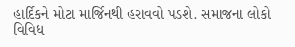હાર્દિકને મોટા માર્જિનથી હરાવવો પડશે. સમાજના લોકો
વિવિધ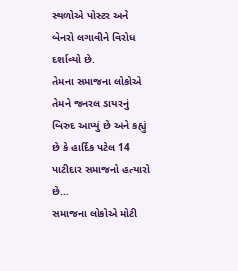સ્થળોએ પોસ્ટર અને બેનરો લગાવીને વિરોધ દર્શાવ્યો છે.
તેમના સમાજના લોકોએ તેમને જનરલ ડાયરનું બિરુદ આપ્યું છે અને કહ્યું છે કે હાર્દિક પટેલ 14 પાટીદાર સમાજનો હત્યારો છે...
સમાજના લોકોએ મોટી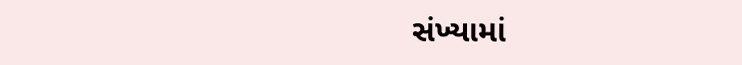સંખ્યામાં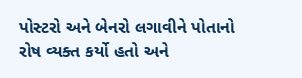પોસ્ટરો અને બેનરો લગાવીને પોતાનો રોષ વ્યક્ત કર્યો હતો અને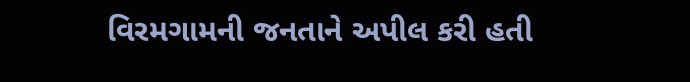વિરમગામની જનતાને અપીલ કરી હતી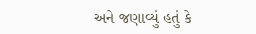અને જણાવ્યું હતું કે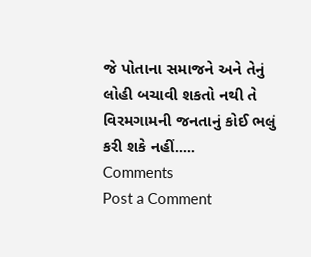જે પોતાના સમાજને અને તેનું લોહી બચાવી શકતો નથી તે વિરમગામની જનતાનું કોઈ ભલું કરી શકે નહીં.....
Comments
Post a Comment